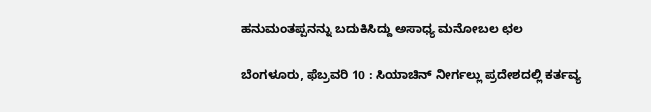ಹನುಮಂತಪ್ಪನನ್ನು ಬದುಕಿಸಿದ್ದು ಅಸಾಧ್ಯ ಮನೋಬಲ ಛಲ

ಬೆಂಗಳೂರು, ಫೆಬ್ರವರಿ 10 : ಸಿಯಾಚಿನ್ ನೀರ್ಗಲ್ಲು ಪ್ರದೇಶದಲ್ಲಿ ಕರ್ತವ್ಯ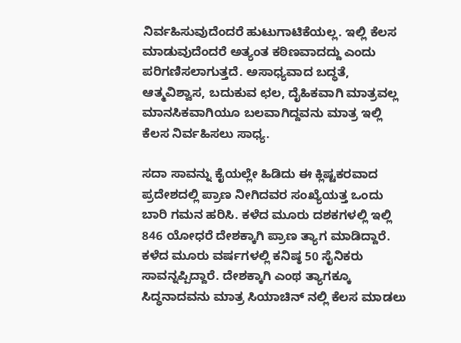ನಿರ್ವಹಿಸುವುದೆಂದರೆ ಹುಟುಗಾಟಿಕೆಯಲ್ಲ. ಇಲ್ಲಿ ಕೆಲಸ ಮಾಡುವುದೆಂದರೆ ಅತ್ಯಂತ ಕಠಿಣವಾದದ್ದು ಎಂದು ಪರಿಗಣಿಸಲಾಗುತ್ತದೆ. ಅಸಾಧ್ಯವಾದ ಬದ್ಧತೆ, ಆತ್ಮವಿಶ್ವಾಸ, ಬದುಕುವ ಛಲ, ದೈಹಿಕವಾಗಿ ಮಾತ್ರವಲ್ಲ ಮಾನಸಿಕವಾಗಿಯೂ ಬಲವಾಗಿದ್ದವನು ಮಾತ್ರ ಇಲ್ಲಿ ಕೆಲಸ ನಿರ್ವಹಿಸಲು ಸಾಧ್ಯ.

ಸದಾ ಸಾವನ್ನು ಕೈಯಲ್ಲೇ ಹಿಡಿದು ಈ ಕ್ಲಿಷ್ಟಕರವಾದ ಪ್ರದೇಶದಲ್ಲಿ ಪ್ರಾಣ ನೀಗಿದವರ ಸಂಖ್ಯೆಯತ್ತ ಒಂದು ಬಾರಿ ಗಮನ ಹರಿಸಿ. ಕಳೆದ ಮೂರು ದಶಕಗಳಲ್ಲಿ ಇಲ್ಲಿ 846 ಯೋಧರೆ ದೇಶಕ್ಕಾಗಿ ಪ್ರಾಣ ತ್ಯಾಗ ಮಾಡಿದ್ದಾರೆ. ಕಳೆದ ಮೂರು ವರ್ಷಗಳಲ್ಲಿ ಕನಿಷ್ಠ 50 ಸೈನಿಕರು ಸಾವನ್ನಪ್ಪಿದ್ದಾರೆ. ದೇಶಕ್ಕಾಗಿ ಎಂಥ ತ್ಯಾಗಕ್ಕೂ ಸಿದ್ಧನಾದವನು ಮಾತ್ರ ಸಿಯಾಚಿನ್ ನಲ್ಲಿ ಕೆಲಸ ಮಾಡಲು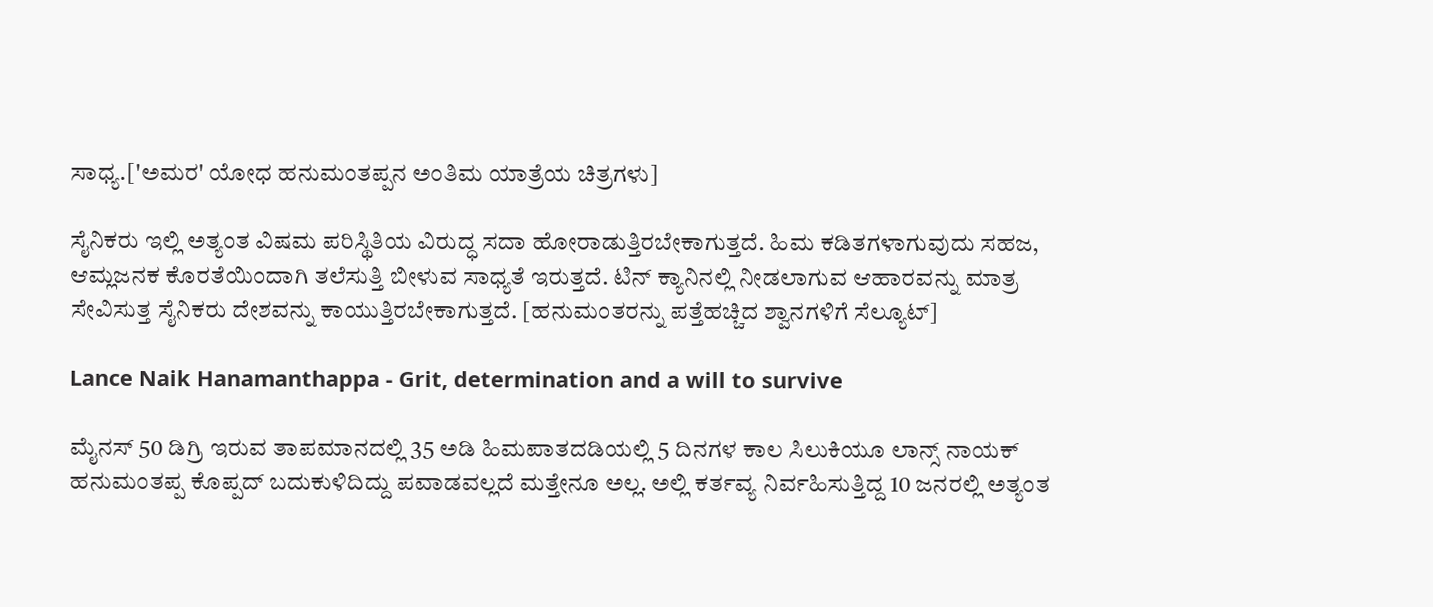ಸಾಧ್ಯ.['ಅಮರ' ಯೋಧ ಹನುಮಂತಪ್ಪನ ಅಂತಿಮ ಯಾತ್ರೆಯ ಚಿತ್ರಗಳು]

ಸೈನಿಕರು ಇಲ್ಲಿ ಅತ್ಯಂತ ವಿಷಮ ಪರಿಸ್ಥಿತಿಯ ವಿರುದ್ಧ ಸದಾ ಹೋರಾಡುತ್ತಿರಬೇಕಾಗುತ್ತದೆ. ಹಿಮ ಕಡಿತಗಳಾಗುವುದು ಸಹಜ, ಆಮ್ಲಜನಕ ಕೊರತೆಯಿಂದಾಗಿ ತಲೆಸುತ್ತಿ ಬೀಳುವ ಸಾಧ್ಯತೆ ಇರುತ್ತದೆ. ಟಿನ್ ಕ್ಯಾನಿನಲ್ಲಿ ನೀಡಲಾಗುವ ಆಹಾರವನ್ನು ಮಾತ್ರ ಸೇವಿಸುತ್ತ ಸೈನಿಕರು ದೇಶವನ್ನು ಕಾಯುತ್ತಿರಬೇಕಾಗುತ್ತದೆ. [ಹನುಮಂತರನ್ನು ಪತ್ತೆಹಚ್ಚಿದ ಶ್ವಾನಗಳಿಗೆ ಸೆಲ್ಯೂಟ್]

Lance Naik Hanamanthappa - Grit, determination and a will to survive

ಮೈನಸ್ 50 ಡಿಗ್ರಿ ಇರುವ ತಾಪಮಾನದಲ್ಲಿ 35 ಅಡಿ ಹಿಮಪಾತದಡಿಯಲ್ಲಿ 5 ದಿನಗಳ ಕಾಲ ಸಿಲುಕಿಯೂ ಲಾನ್ಸ್ ನಾಯಕ್ ಹನುಮಂತಪ್ಪ ಕೊಪ್ಪದ್ ಬದುಕುಳಿದಿದ್ದು ಪವಾಡವಲ್ಲದೆ ಮತ್ತೇನೂ ಅಲ್ಲ. ಅಲ್ಲಿ ಕರ್ತವ್ಯ ನಿರ್ವಹಿಸುತ್ತಿದ್ದ 10 ಜನರಲ್ಲಿ ಅತ್ಯಂತ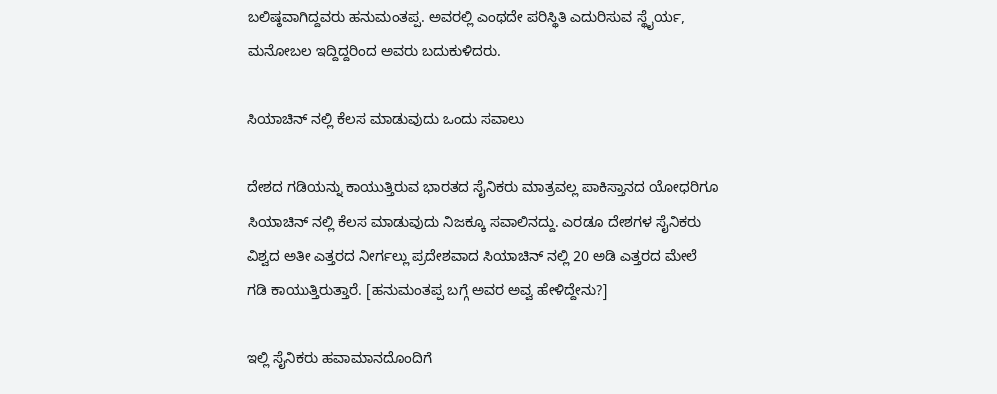ಬಲಿಷ್ಠವಾಗಿದ್ದವರು ಹನುಮಂತಪ್ಪ. ಅವರಲ್ಲಿ ಎಂಥದೇ ಪರಿಸ್ಥಿತಿ ಎದುರಿಸುವ ಸ್ಥೈರ್ಯ, ಮನೋಬಲ ಇದ್ದಿದ್ದರಿಂದ ಅವರು ಬದುಕುಳಿದರು.

ಸಿಯಾಚಿನ್ ನಲ್ಲಿ ಕೆಲಸ ಮಾಡುವುದು ಒಂದು ಸವಾಲು

ದೇಶದ ಗಡಿಯನ್ನು ಕಾಯುತ್ತಿರುವ ಭಾರತದ ಸೈನಿಕರು ಮಾತ್ರವಲ್ಲ ಪಾಕಿಸ್ತಾನದ ಯೋಧರಿಗೂ ಸಿಯಾಚಿನ್ ನಲ್ಲಿ ಕೆಲಸ ಮಾಡುವುದು ನಿಜಕ್ಕೂ ಸವಾಲಿನದ್ದು. ಎರಡೂ ದೇಶಗಳ ಸೈನಿಕರು ವಿಶ್ವದ ಅತೀ ಎತ್ತರದ ನೀರ್ಗಲ್ಲು ಪ್ರದೇಶವಾದ ಸಿಯಾಚಿನ್ ನಲ್ಲಿ 20 ಅಡಿ ಎತ್ತರದ ಮೇಲೆ ಗಡಿ ಕಾಯುತ್ತಿರುತ್ತಾರೆ. [ಹನುಮಂತಪ್ಪ ಬಗ್ಗೆ ಅವರ ಅವ್ವ ಹೇಳಿದ್ದೇನು?]

ಇಲ್ಲಿ ಸೈನಿಕರು ಹವಾಮಾನದೊಂದಿಗೆ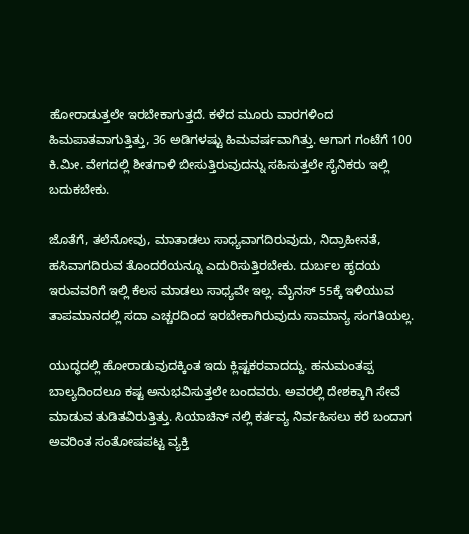ಹೋರಾಡುತ್ತಲೇ ಇರಬೇಕಾಗುತ್ತದೆ. ಕಳೆದ ಮೂರು ವಾರಗಳಿಂದ ಹಿಮಪಾತವಾಗುತ್ತಿತ್ತು, 36 ಅಡಿಗಳಷ್ಟು ಹಿಮವರ್ಷವಾಗಿತ್ತು. ಆಗಾಗ ಗಂಟೆಗೆ 100 ಕಿ.ಮೀ. ವೇಗದಲ್ಲಿ ಶೀತಗಾಳಿ ಬೀಸುತ್ತಿರುವುದನ್ನು ಸಹಿಸುತ್ತಲೇ ಸೈನಿಕರು ಇಲ್ಲಿ ಬದುಕಬೇಕು.

ಜೊತೆಗೆ, ತಲೆನೋವು, ಮಾತಾಡಲು ಸಾಧ್ಯವಾಗದಿರುವುದು, ನಿದ್ರಾಹೀನತೆ, ಹಸಿವಾಗದಿರುವ ತೊಂದರೆಯನ್ನೂ ಎದುರಿಸುತ್ತಿರಬೇಕು. ದುರ್ಬಲ ಹೃದಯ ಇರುವವರಿಗೆ ಇಲ್ಲಿ ಕೆಲಸ ಮಾಡಲು ಸಾಧ್ಯವೇ ಇಲ್ಲ. ಮೈನಸ್ 55ಕ್ಕೆ ಇಳಿಯುವ ತಾಪಮಾನದಲ್ಲಿ ಸದಾ ಎಚ್ಚರದಿಂದ ಇರಬೇಕಾಗಿರುವುದು ಸಾಮಾನ್ಯ ಸಂಗತಿಯಲ್ಲ.

ಯುದ್ಧದಲ್ಲಿ ಹೋರಾಡುವುದಕ್ಕಿಂತ ಇದು ಕ್ಲಿಷ್ಟಕರವಾದದ್ದು. ಹನುಮಂತಪ್ಪ ಬಾಲ್ಯದಿಂದಲೂ ಕಷ್ಟ ಅನುಭವಿಸುತ್ತಲೇ ಬಂದವರು. ಅವರಲ್ಲಿ ದೇಶಕ್ಕಾಗಿ ಸೇವೆ ಮಾಡುವ ತುಡಿತವಿರುತ್ತಿತ್ತು. ಸಿಯಾಚಿನ್ ನಲ್ಲಿ ಕರ್ತವ್ಯ ನಿರ್ವಹಿಸಲು ಕರೆ ಬಂದಾಗ ಅವರಿಂತ ಸಂತೋಷಪಟ್ಟ ವ್ಯಕ್ತಿ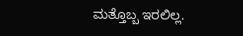ಮತ್ತೊಬ್ಬ ಇರಲಿಲ್ಲ.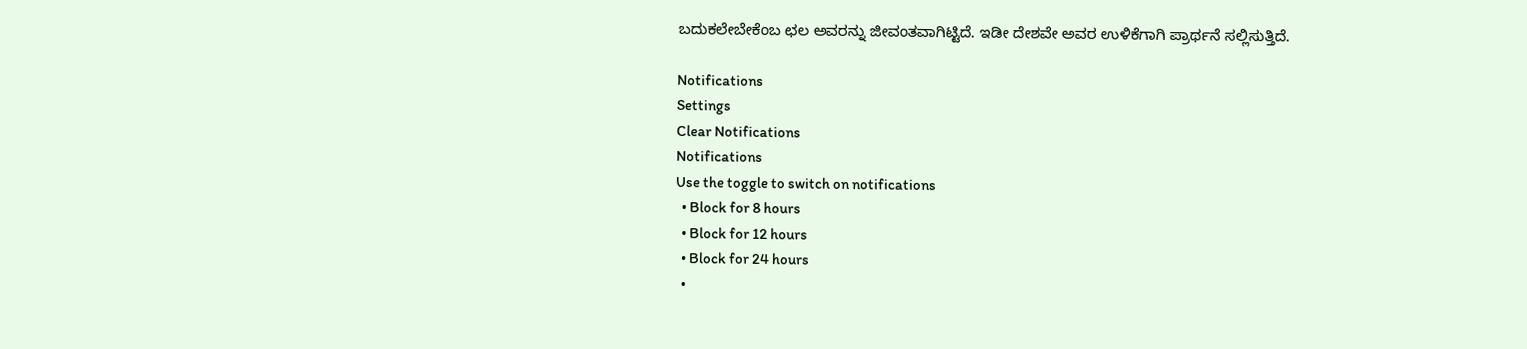ಬದುಕಲೇಬೇಕೆಂಬ ಛಲ ಅವರನ್ನು ಜೀವಂತವಾಗಿಟ್ಟಿದೆ. ಇಡೀ ದೇಶವೇ ಅವರ ಉಳಿಕೆಗಾಗಿ ಪ್ರಾರ್ಥನೆ ಸಲ್ಲಿಸುತ್ತಿದೆ.

Notifications
Settings
Clear Notifications
Notifications
Use the toggle to switch on notifications
  • Block for 8 hours
  • Block for 12 hours
  • Block for 24 hours
  •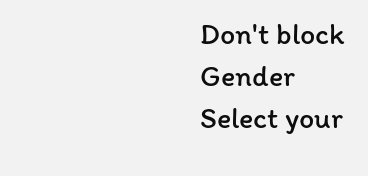Don't block
Gender
Select your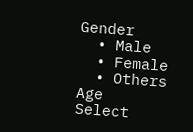Gender
  • Male
  • Female
  • Others
Age
Select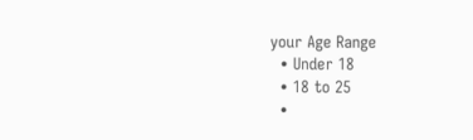your Age Range
  • Under 18
  • 18 to 25
  •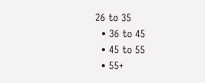26 to 35
  • 36 to 45
  • 45 to 55
  • 55+